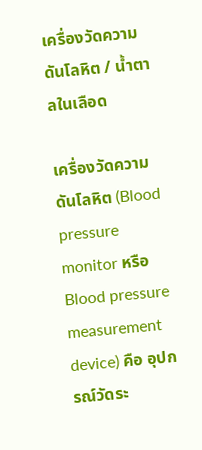เครื่องวัดความดันโลหิต / น้ำตาลในเลือด

เครื่องวัดความดันโลหิต (Blood pressure monitor หรือ Blood pressure measurement device) คือ อุปกรณ์วัดระ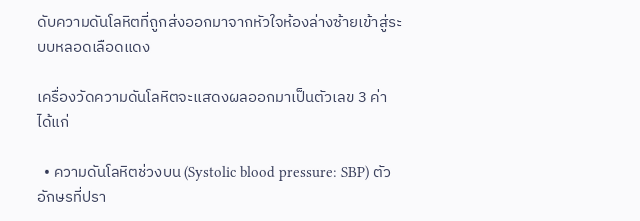ดับความดันโลหิตที่ถูกส่งออกมาจากหัวใจห้องล่างซ้ายเข้าสู่ระบบหลอดเลือดแดง

เครื่องวัดความดันโลหิตจะแสดงผลออกมาเป็นตัวเลข 3 ค่า ได้แก่

  • ความดันโลหิตช่วงบน (Systolic blood pressure: SBP) ตัวอักษรที่ปรา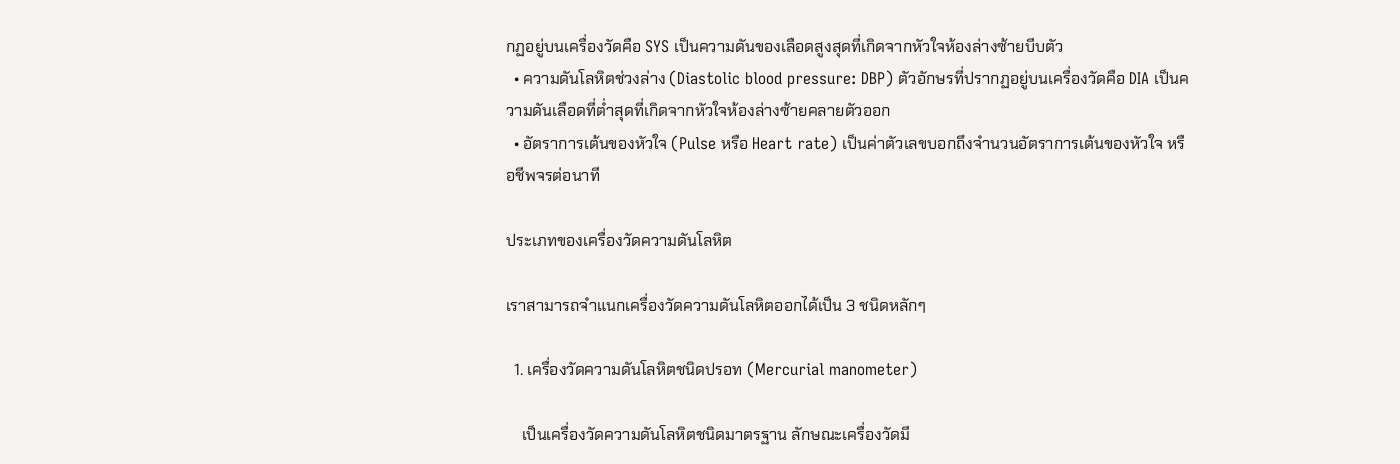กฏอยู่บนเครื่องวัดคือ SYS เป็นความดันของเลือดสูงสุดที่เกิดจากหัวใจห้องล่างซ้ายบีบตัว
  • ความดันโลหิตช่วงล่าง (Diastolic blood pressure: DBP) ตัวอักษรที่ปรากฏอยู่บนเครื่องวัดคือ DIA เป็นความดันเลือดที่ต่ำสุดที่เกิดจากหัวใจห้องล่างซ้ายคลายตัวออก
  • อัตราการเต้นของหัวใจ (Pulse หรือ Heart rate) เป็นค่าตัวเลขบอกถึงจำนวนอัตราการเต้นของหัวใจ หรือชีพจรต่อนาที

ประเภทของเครื่องวัดความดันโลหิต

เราสามารถจำแนกเครื่องวัดความดันโลหิตออกได้เป็น 3 ชนิดหลักๆ

  1. เครื่องวัดความดันโลหิตชนิดปรอท (Mercurial manometer)

    เป็นเครื่องวัดความดันโลหิตชนิดมาตรฐาน ลักษณะเครื่องวัดมี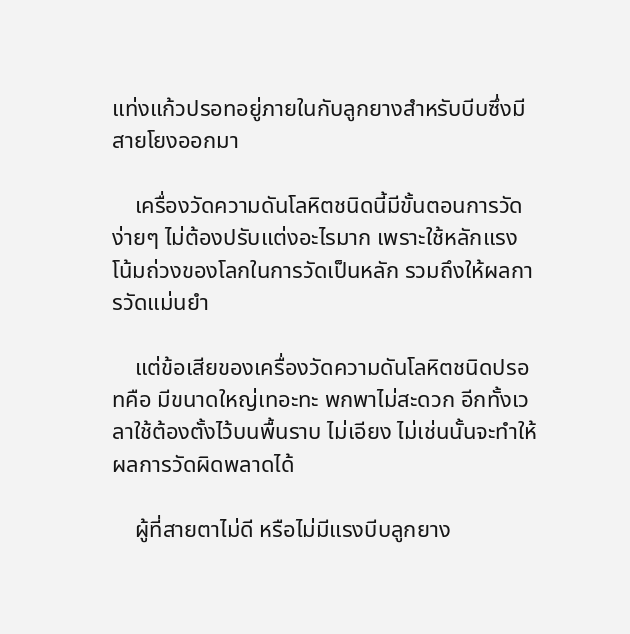แท่งแก้วปรอทอยู่ภายในกับลูกยางสำหรับบีบซึ่งมีสายโยงออกมา

    เครื่องวัดความดันโลหิตชนิดนี้มีขั้นตอนการวัดง่ายๆ ไม่ต้องปรับแต่งอะไรมาก เพราะใช้หลักแรงโน้มถ่วงของโลกในการวัดเป็นหลัก รวมถึงให้ผลการวัดแม่นยำ

    แต่ข้อเสียของเครื่องวัดความดันโลหิตชนิดปรอทคือ มีขนาดใหญ่เทอะทะ พกพาไม่สะดวก อีกทั้งเวลาใช้ต้องตั้งไว้บนพื้นราบ ไม่เอียง ไม่เช่นนั้นจะทำให้ผลการวัดผิดพลาดได้

    ผู้ที่สายตาไม่ดี หรือไม่มีแรงบีบลูกยาง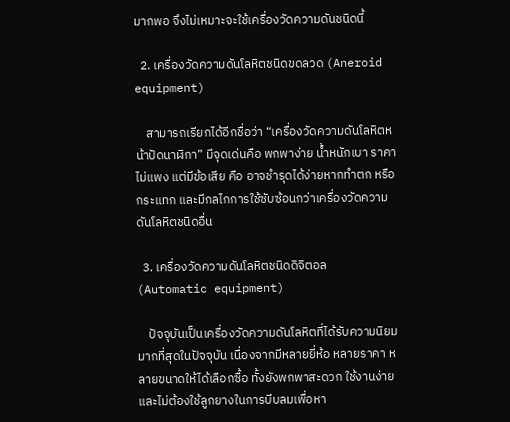มากพอ จึงไม่เหมาะจะใช้เครื่องวัดความดันชนิดนี้

  2. เครื่องวัดความดันโลหิตชนิดขดลวด (Aneroid equipment)

    สามารถเรียกได้อีกชื่อว่า “เครื่องวัดความดันโลหิตหน้าปัดนาฬิกา” มีจุดเด่นคือ พกพาง่าย น้ำหนักเบา ราคาไม่แพง แต่มีข้อเสีย คือ อาจชำรุดได้ง่ายหากทำตก หรือกระแทก และมีกลไกการใช้ซับซ้อนกว่าเครื่องวัดความดันโลหิตชนิดอื่น

  3. เครื่องวัดความดันโลหิตชนิดดิจิตอล (Automatic equipment)

    ปัจจุบันเป็นเครื่องวัดความดันโลหิตที่ได้รับความนิยมมากที่สุดในปัจจุบัน เนื่องจากมีหลายยี่ห้อ หลายราคา หลายขนาดให้ได้เลือกซื้อ ทั้งยังพกพาสะดวก ใช้งานง่าย และไม่ต้องใช้ลูกยางในการบีบลมเพื่อหา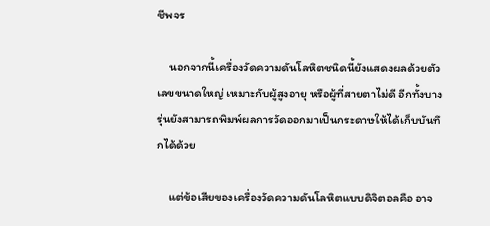ชีพจร

    นอกจากนี้เครื่องวัดความดันโลหิตชนิดนี้ยังแสดงผลด้วยตัวเลขขนาดใหญ่ เหมาะกับผู้สูงอายุ หรือผู้ที่สายตาไม่ดี อีกทั้งบางรุ่นยังสามารถพิมพ์ผลการวัดออกมาเป็นกระดาษให้ได้เก็บบันทึกได้ด้วย

    แต่ข้อเสียของเครื่องวัดความดันโลหิตแบบดิจิตอลคือ อาจ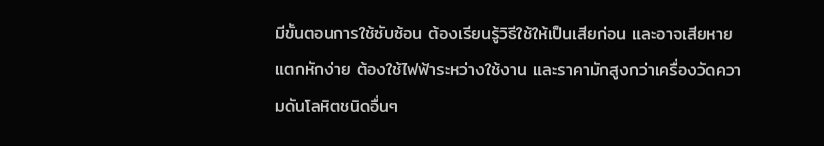มีขั้นตอนการใช้ซับซ้อน ต้องเรียนรู้วิธีใช้ให้เป็นเสียก่อน และอาจเสียหายแตกหักง่าย ต้องใช้ไฟฟ้าระหว่างใช้งาน และราคามักสูงกว่าเครื่องวัดความดันโลหิตชนิดอื่นๆ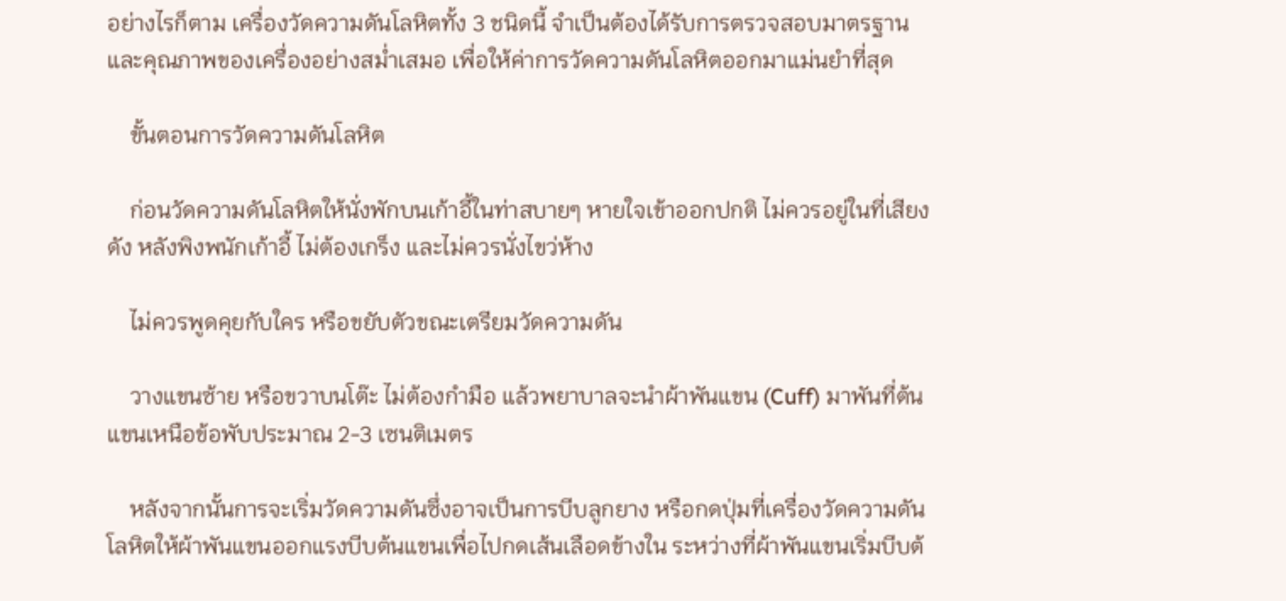อย่างไรก็ตาม เครื่องวัดความดันโลหิตทั้ง 3 ชนิดนี้ จำเป็นต้องได้รับการตรวจสอบมาตรฐาน และคุณภาพของเครื่องอย่างสม่ำเสมอ เพื่อให้ค่าการวัดความดันโลหิตออกมาแม่นยำที่สุด

    ขั้นตอนการวัดความดันโลหิต

    ก่อนวัดความดันโลหิตให้นั่งพักบนเก้าอี้ในท่าสบายๆ หายใจเข้าออกปกติ ไม่ควรอยู่ในที่เสียงดัง หลังพิงพนักเก้าอี้ ไม่ต้องเกร็ง และไม่ควรนั่งไขว่ห้าง

    ไม่ควรพูดคุยกับใคร หรือขยับตัวขณะเตรียมวัดความดัน

    วางแขนซ้าย หรือขวาบนโต๊ะ ไม่ต้องกำมือ แล้วพยาบาลจะนำผ้าพันแขน (Cuff) มาพันที่ต้นแขนเหนือข้อพับประมาณ 2-3 เซนติเมตร

    หลังจากนั้นการจะเริ่มวัดความดันซึ่งอาจเป็นการบีบลูกยาง หรือกดปุ่มที่เครื่องวัดความดันโลหิตให้ผ้าพันแขนออกแรงบีบต้นแขนเพื่อไปกดเส้นเลือดข้างใน ระหว่างที่ผ้าพันแขนเริ่มบีบต้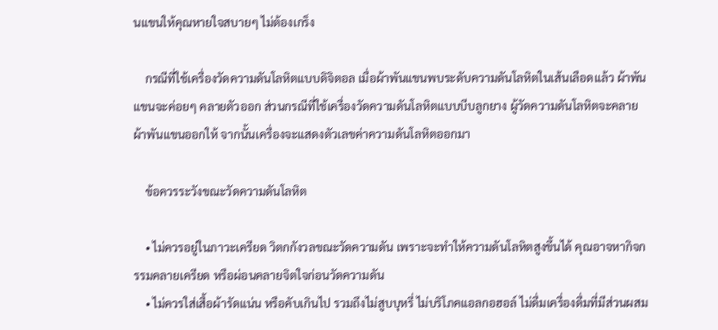นแขนให้คุณหายใจสบายๆ ไม่ต้องเกร็ง

    กรณีที่ใช้เครื่องวัดความดันโลหิตแบบดิจิตอล เมื่อผ้าพันแขนพบระดับความดันโลหิตในเส้นเลือดแล้ว ผ้าพันแขนจะค่อยๆ คลายตัวออก ส่วนกรณีที่ใช้เครื่องวัดความดันโลหิตแบบบีบลูกยาง ผู้วัดความดันโลหิตจะคลายผ้าพันแขนออกให้ จากนั้นเครื่องจะแสดงตัวเลขค่าความดันโลหิตออกมา

    ข้อควรระวังขณะวัดความดันโลหิต

    • ไม่ควรอยู่ในภาวะเครียด วิตกกังวลขณะวัดความดัน เพราะจะทำให้ความดันโลหิตสูงขึ้นได้ คุณอาจหากิจกรรมคลายเครียด หรือผ่อนคลายจิตใจก่อนวัดความดัน
    • ไม่ควรใส่เสื้อผ้ารัดแน่น หรือคับเกินไป รวมถึงไม่สูบบุหรี่ ไม่บริโภคแอลกอฮอล์ ไม่ดื่มเครื่องดื่มที่มีส่วนผสม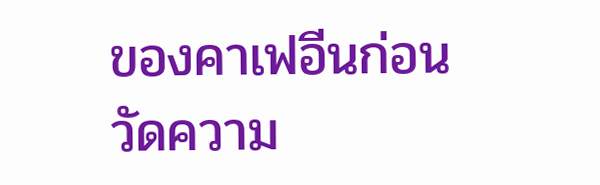ของคาเฟอีนก่อนวัดความ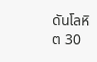ดันโลหิต 30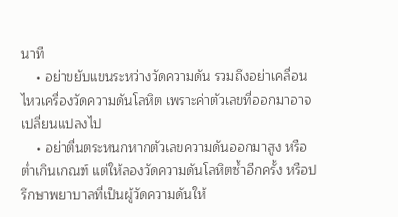นาที
    • อย่าขยับแขนระหว่างวัดความดัน รวมถึงอย่าเคลื่อนไหวเครื่องวัดความดันโลหิต เพราะค่าตัวเลขที่ออกมาอาจเปลี่ยนแปลงไป
    • อย่าตื่นตระหนกหากตัวเลขความดันออกมาสูง หรือต่ำเกินเกณฑ์ แต่ให้ลองวัดความดันโลหิตซ้ำอีกครั้ง หรือปรึกษาพยาบาลที่เป็นผู้วัดความดันให้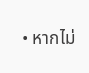• หากไม่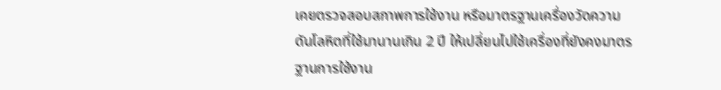เคยตรวจสอบสภาพการใช้งาน หรือมาตรฐานเครื่องวัดความดันโลหิตที่ใช้มานานเกิน 2 ปี ให้เปลี่ยนไปใช้เครื่องที่ยังคงมาตรฐานการใช้งาน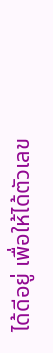ได้ดีอยู่ เพื่อให้ได้ตัวเลข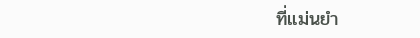ที่แม่นยำ